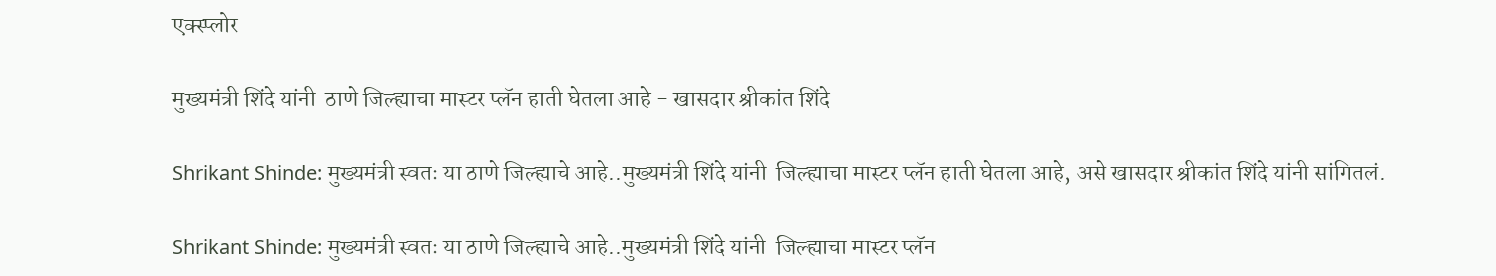एक्स्प्लोर

मुख्यमंत्री शिंदे यांनी  ठाणे जिल्ह्याचा मास्टर प्लॅन हाती घेतला आहे - खासदार श्रीकांत शिंदे

Shrikant Shinde: मुख्यमंत्री स्वतः या ठाणे जिल्ह्याचे आहे..मुख्यमंत्री शिंदे यांनी  जिल्ह्याचा मास्टर प्लॅन हाती घेतला आहे, असे खासदार श्रीकांत शिंदे यांनी सांगितलं.

Shrikant Shinde: मुख्यमंत्री स्वतः या ठाणे जिल्ह्याचे आहे..मुख्यमंत्री शिंदे यांनी  जिल्ह्याचा मास्टर प्लॅन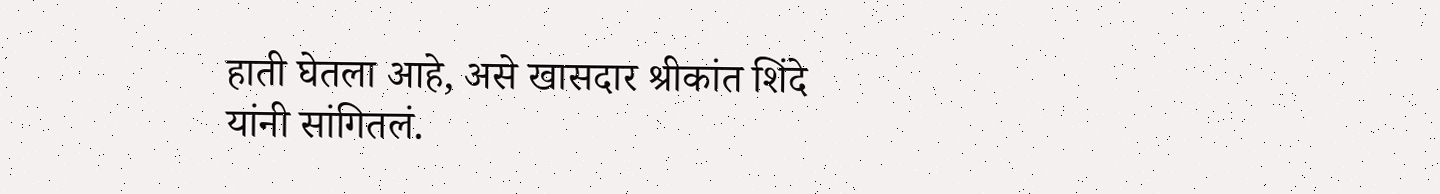हाती घेतला आहे, असे खासदार श्रीकांत शिंदे यांनी सांगितलं.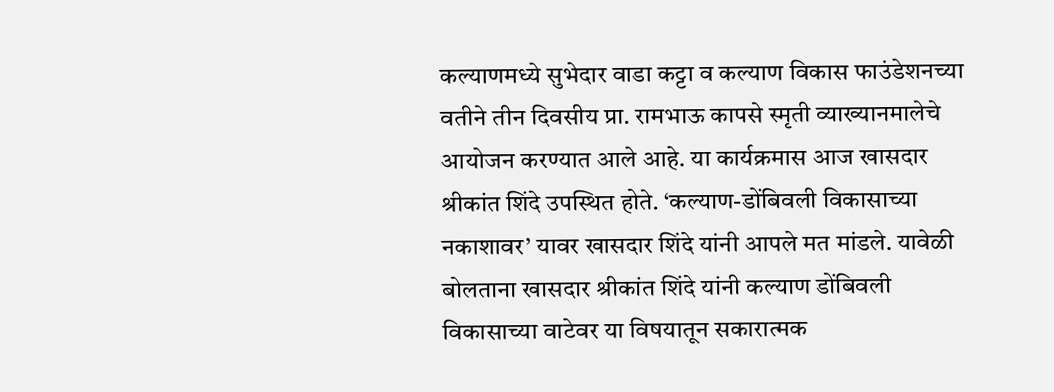कल्याणमध्ये सुभेदार वाडा कट्टा व कल्याण विकास फाउंडेशनच्या वतीने तीन दिवसीय प्रा. रामभाऊ कापसे स्मृती व्याख्यानमालेचे आयोजन करण्यात आले आहे. या कार्यक्रमास आज खासदार श्रीकांत शिंदे उपस्थित होते. ‘कल्याण-डोंबिवली विकासाच्या नकाशावर’ यावर खासदार शिंदे यांनी आपले मत मांडले. यावेळी बोलताना खासदार श्रीकांत शिंदे यांनी कल्याण डोंबिवली विकासाच्या वाटेवर या विषयातून सकारात्मक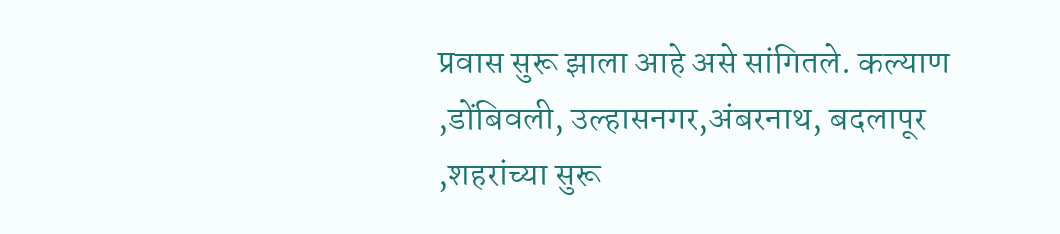प्रवास सुरू झाला आहे असे सांगितले. कल्याण ,डोंबिवली, उल्हासनगर,अंबरनाथ, बदलापूर ,शहरांच्या सुरू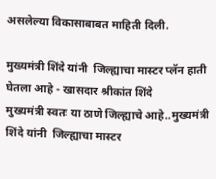असलेल्या विकासाबाबत माहिती दिली.

मुख्यमंत्री शिंदे यांनी  जिल्ह्याचा मास्टर प्लॅन हाती घेतला आहे - खासदार श्रीकांत शिंदे
मुख्यमंत्री स्वतः या ठाणे जिल्ह्याचे आहे..मुख्यमंत्री शिंदे यांनी  जिल्ह्याचा मास्टर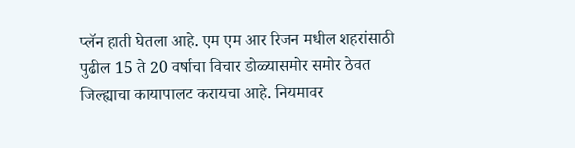प्लॅन हाती घेतला आहे. एम एम आर रिजन मधील शहरांसाठी पुढील 15 ते 20 वर्षाचा विचार डोळ्यासमोर समोर ठेवत जिल्ह्याचा कायापालट करायचा आहे. नियमावर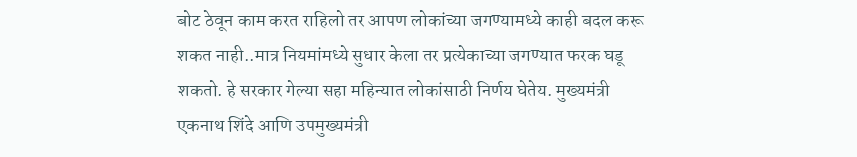बोट ठेवून काम करत राहिलो तर आपण लोकांच्या जगण्यामध्ये काही बदल करू शकत नाही..मात्र नियमांमध्ये सुधार केला तर प्रत्येकाच्या जगण्यात फरक घडू शकतो. हे सरकार गेल्या सहा महिन्यात लोकांसाठी निर्णय घेतेय. मुख्यमंत्री एकनाथ शिंदे आणि उपमुख्यमंत्री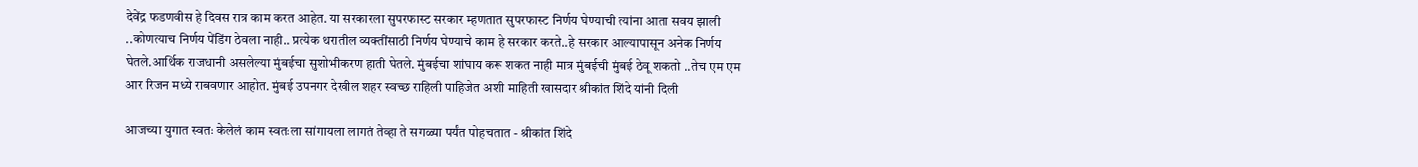देवेंद्र फडणवीस हे दिवस रात्र काम करत आहेत. या सरकारला सुपरफास्ट सरकार म्हणतात सुपरफास्ट निर्णय घेण्याची त्यांना आता सवय झाली ..कोणत्याच निर्णय पेंडिंग ठेवला नाही.. प्रत्येक थरातील व्यक्तींसाठी निर्णय घेण्याचे काम हे सरकार करते..हे सरकार आल्यापासून अनेक निर्णय घेतले.आर्थिक राजधानी असलेल्या मुंबईचा सुशोभीकरण हाती घेतले. मुंबईचा शांघाय करू शकत नाही मात्र मुंबईची मुंबई ठेवू शकतो ..तेच एम एम आर रिजन मध्ये राबवणार आहोत. मुंबई उपनगर देखील शहर स्वच्छ राहिली पाहिजेत अशी माहिती खासदार श्रीकांत शिंदे यांनी दिली

आजच्या युगात स्वतः केलेलं काम स्वतःला सांगायला लागतं तेव्हा ते सगळ्या पर्यंत पोहचतात - श्रीकांत शिंदे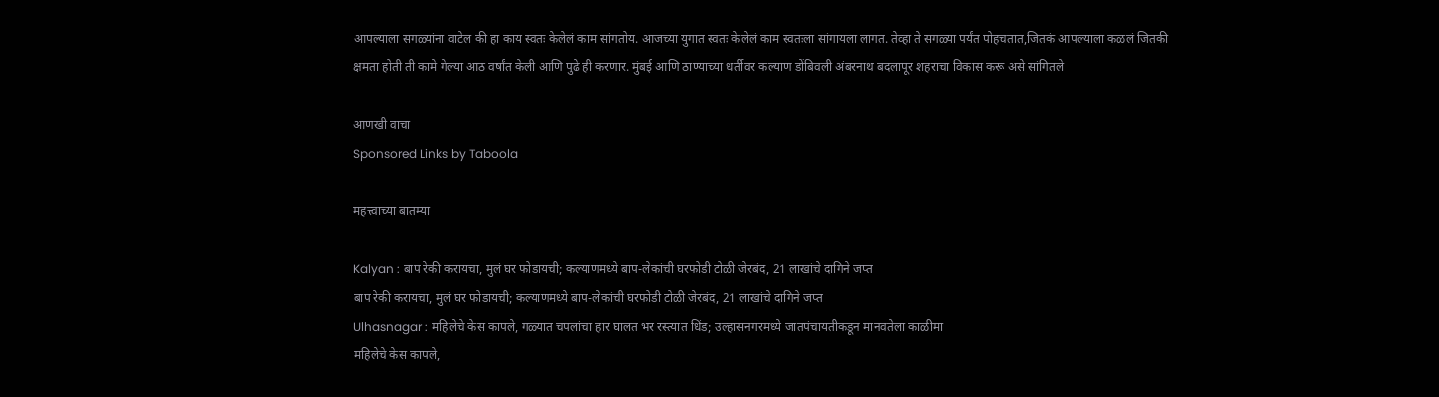आपल्याला सगळ्यांना वाटेल की हा काय स्वतः केलेलं काम सांगतोय. आजच्या युगात स्वतः केलेलं काम स्वतःला सांगायला लागत. तेव्हा ते सगळ्या पर्यंत पोहचतात,जितकं आपल्याला कळलं जितकी क्षमता होती ती कामे गेल्या आठ वर्षांत केली आणि पुढे ही करणार. मुंबई आणि ठाण्याच्या धर्तीवर कल्याण डोंबिवली अंबरनाथ बदलापूर शहराचा विकास करू असे सांगितले

आणखी वाचा
Sponsored Links by Taboola

महत्त्वाच्या बातम्या

Kalyan : बाप रेकी करायचा, मुलं घर फोडायची; कल्याणमध्ये बाप-लेकांची घरफोडी टोळी जेरबंद, 21 लाखांचे दागिने जप्त
बाप रेकी करायचा, मुलं घर फोडायची; कल्याणमध्ये बाप-लेकांची घरफोडी टोळी जेरबंद, 21 लाखांचे दागिने जप्त
Ulhasnagar : महिलेचे केस कापले, गळ्यात चपलांचा हार घालत भर रस्त्यात धिंड; उल्हासनगरमध्ये जातपंचायतीकडून मानवतेला काळीमा
महिलेचे केस कापले,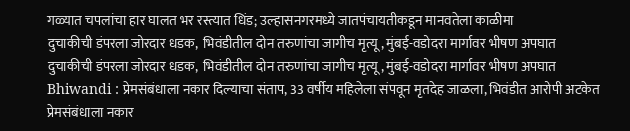गळ्यात चपलांचा हार घालत भर रस्त्यात धिंड; उल्हासनगरमध्ये जातपंचायतीकडून मानवतेला काळीमा
दुचाकीची डंपरला जोरदार धडक,  भिवंडीतील दोन तरुणांचा जागीच मृत्यू, मुंबई-वडोदरा मार्गावर भीषण अपघात
दुचाकीची डंपरला जोरदार धडक,  भिवंडीतील दोन तरुणांचा जागीच मृत्यू, मुंबई-वडोदरा मार्गावर भीषण अपघात
Bhiwandi : प्रेमसंबंधाला नकार दिल्याचा संताप, 33 वर्षीय महिलेला संपवून मृतदेह जाळला, भिवंडीत आरोपी अटकेत
प्रेमसंबंधाला नकार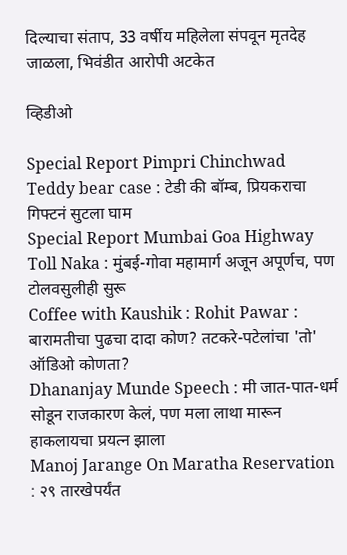दिल्याचा संताप, 33 वर्षीय महिलेला संपवून मृतदेह जाळला, भिवंडीत आरोपी अटकेत

व्हिडीओ

Special Report Pimpri Chinchwad Teddy bear case : टेडी की बॉम्ब, प्रियकराचा गिफ्टनं सुटला घाम
Special Report Mumbai Goa Highway Toll Naka : मुंबई-गोवा महामार्ग अजून अपूर्णच, पण टोलवसुलीही सुरू
Coffee with Kaushik : Rohit Pawar : बारामतीचा पुढचा दादा कोण? तटकरे-पटेलांचा 'तो' ऑडिओ कोणता?
Dhananjay Munde Speech : मी जात-पात-धर्म सोडून राजकारण केलं, पण मला लाथा मारून हाकलायचा प्रयत्न झाला
Manoj Jarange On Maratha Reservation : २९ तारखेपर्यंत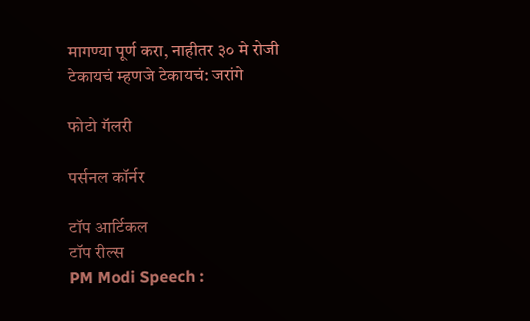मागण्या पूर्ण करा, नाहीतर ३० मे रोजी टेकायचं म्हणजे टेकायचं: जरांगे

फोटो गॅलरी

पर्सनल कॉर्नर

टॉप आर्टिकल
टॉप रील्स
PM Modi Speech :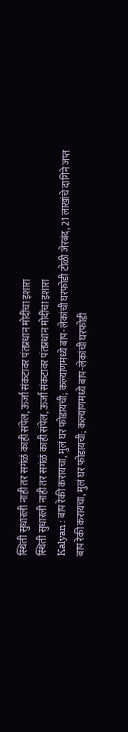स्थिती सुधारली नाही तर सगंळं काही संपेल, ऊर्जा संकटावर पंतप्रधान मोदींचा इशारा
स्थिती सुधारली नाही तर सगंळं काही संपेल, ऊर्जा संकटावर पंतप्रधान मोदींचा इशारा
Kalyan : बाप रेकी करायचा, मुलं घर फोडायची; कल्याणमध्ये बाप-लेकांची घरफोडी टोळी जेरबंद, 21 लाखांचे दागिने जप्त
बाप रेकी करायचा, मुलं घर फोडायची; कल्याणमध्ये बाप-लेकांची घरफोडी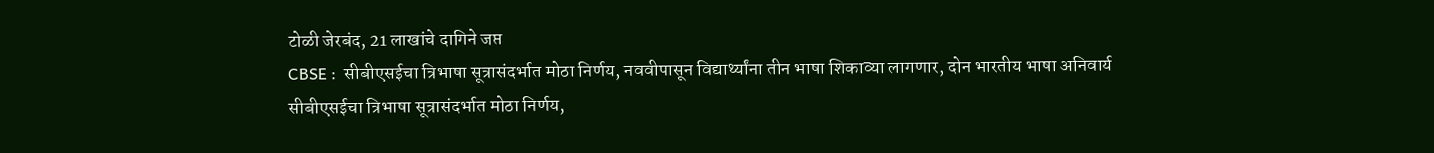टोळी जेरबंद, 21 लाखांचे दागिने जप्त
CBSE :  सीबीएसईचा त्रिभाषा सूत्रासंदर्भात मोठा निर्णय, नववीपासून विद्यार्थ्यांना तीन भाषा शिकाव्या लागणार, दोन भारतीय भाषा अनिवार्य
सीबीएसईचा त्रिभाषा सूत्रासंदर्भात मोठा निर्णय,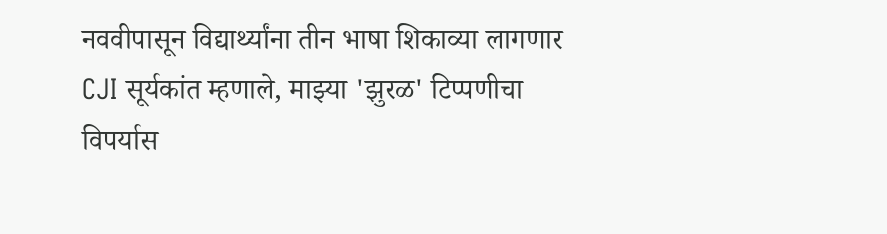नववीपासून विद्यार्थ्यांना तीन भाषा शिकाव्या लागणार
CJI सूर्यकांत म्हणाले, माझ्या 'झुरळ' टिप्पणीचा विपर्यास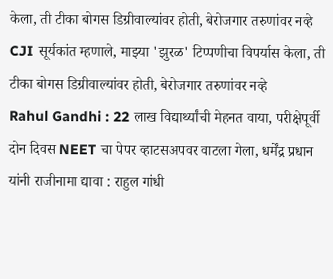केला, ती टीका बोगस डिग्रीवाल्यांवर होती, बेरोजगार तरुणांवर नव्हे
CJI सूर्यकांत म्हणाले, माझ्या 'झुरळ' टिप्पणीचा विपर्यास केला, ती टीका बोगस डिग्रीवाल्यांवर होती, बेरोजगार तरुणांवर नव्हे
Rahul Gandhi : 22 लाख विद्यार्थ्यांची मेहनत वाया, परीक्षेपूर्वी दोन दिवस NEET चा पेपर व्हाटसअपवर वाटला गेला, धर्मेंद्र प्रधान यांनी राजीनामा द्यावा : राहुल गांधी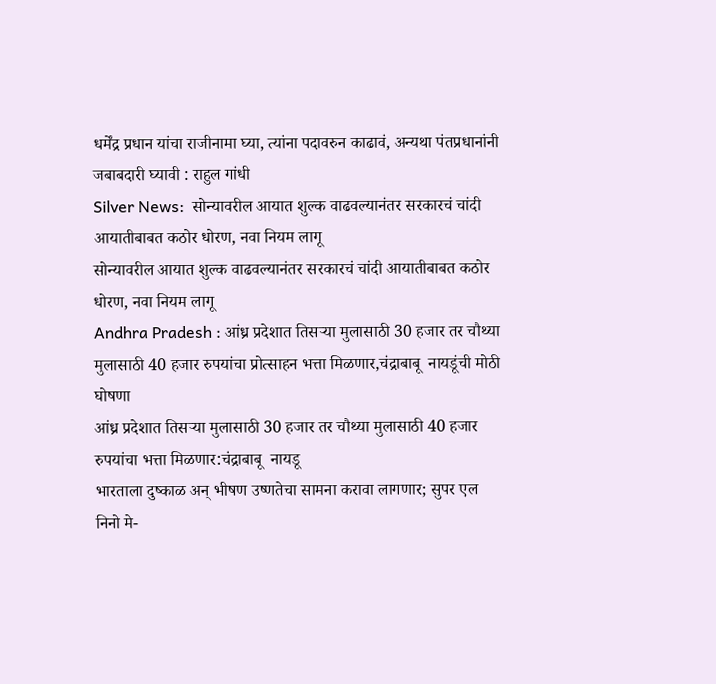धर्मेंद्र प्रधान यांचा राजीनामा घ्या, त्यांना पदावरुन काढावं, अन्यथा पंतप्रधानांनी जबाबदारी घ्यावी : राहुल गांधी
Silver News:  सोन्यावरील आयात शुल्क वाढवल्यानंतर सरकारचं चांदी आयातीबाबत कठोर धोरण, नवा नियम लागू
सोन्यावरील आयात शुल्क वाढवल्यानंतर सरकारचं चांदी आयातीबाबत कठोर धोरण, नवा नियम लागू
Andhra Pradesh : आंध्र प्रदेशात तिसऱ्या मुलासाठी 30 हजार तर चौथ्या मुलासाठी 40 हजार रुपयांचा प्रोत्साहन भत्ता मिळणार,चंद्राबाबू  नायडूंची मोठी घोषणा
आंध्र प्रदेशात तिसऱ्या मुलासाठी 30 हजार तर चौथ्या मुलासाठी 40 हजार रुपयांचा भत्ता मिळणार:चंद्राबाबू  नायडू
भारताला दुष्काळ अन् भीषण उष्णतेचा सामना करावा लागणार; सुपर एल निनो मे-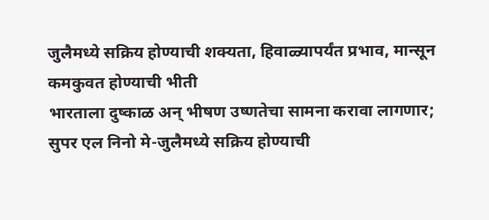जुलैमध्ये सक्रिय होण्याची शक्यता, हिवाळ्यापर्यंत प्रभाव, मान्सून कमकुवत होण्याची भीती
भारताला दुष्काळ अन् भीषण उष्णतेचा सामना करावा लागणार; सुपर एल निनो मे-जुलैमध्ये सक्रिय होण्याची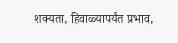शक्यता, हिवाळ्यापर्यंत प्रभाव,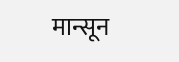मान्सून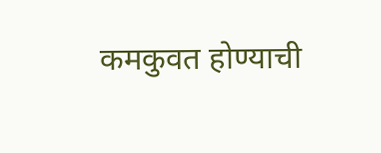कमकुवत होण्याची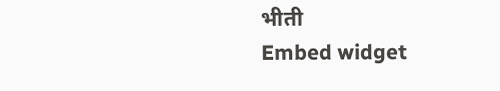भीती
Embed widget